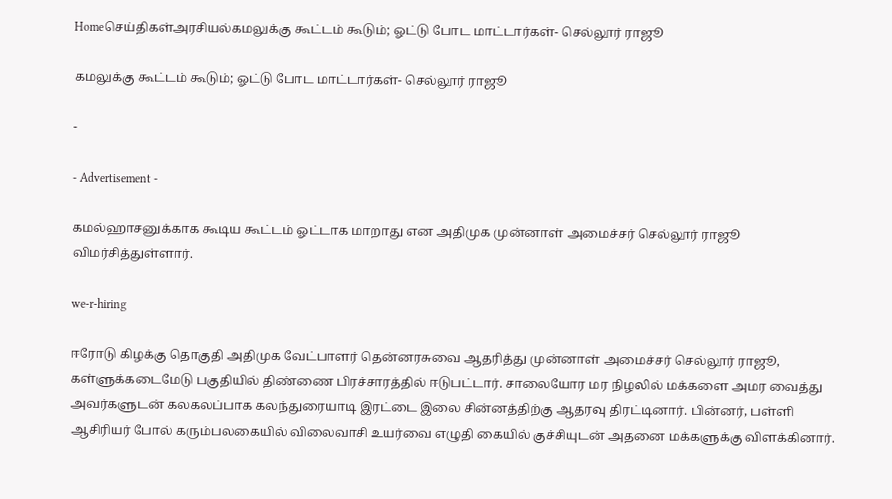Homeசெய்திகள்அரசியல்கமலுக்கு கூட்டம் கூடும்; ஓட்டு போட மாட்டார்கள்- செல்லூர் ராஜூ

கமலுக்கு கூட்டம் கூடும்; ஓட்டு போட மாட்டார்கள்- செல்லூர் ராஜூ

-

- Advertisement -

கமல்ஹாசனுக்காக கூடிய கூட்டம் ஓட்டாக மாறாது என அதிமுக முன்னாள் அமைச்சர் செல்லூர் ராஜூ விமர்சித்துள்ளார்.

we-r-hiring

ஈரோடு கிழக்கு தொகுதி அதிமுக வேட்பாளர் தென்னரசுவை ஆதரித்து முன்னாள் அமைச்சர் செல்லூர் ராஜூ, கள்ளுக்கடைமேடு பகுதியில் திண்ணை பிரச்சாரத்தில் ஈடுபட்டார். சாலையோர மர நிழலில் மக்களை அமர வைத்து அவர்களுடன் கலகலப்பாக கலந்துரையாடி இரட்டை இலை சின்னத்திற்கு ஆதரவு திரட்டினார். பின்னர், பள்ளி ஆசிரியர் போல் கரும்பலகையில் விலைவாசி உயர்வை எழுதி கையில் குச்சியுடன் அதனை மக்களுக்கு விளக்கினார்.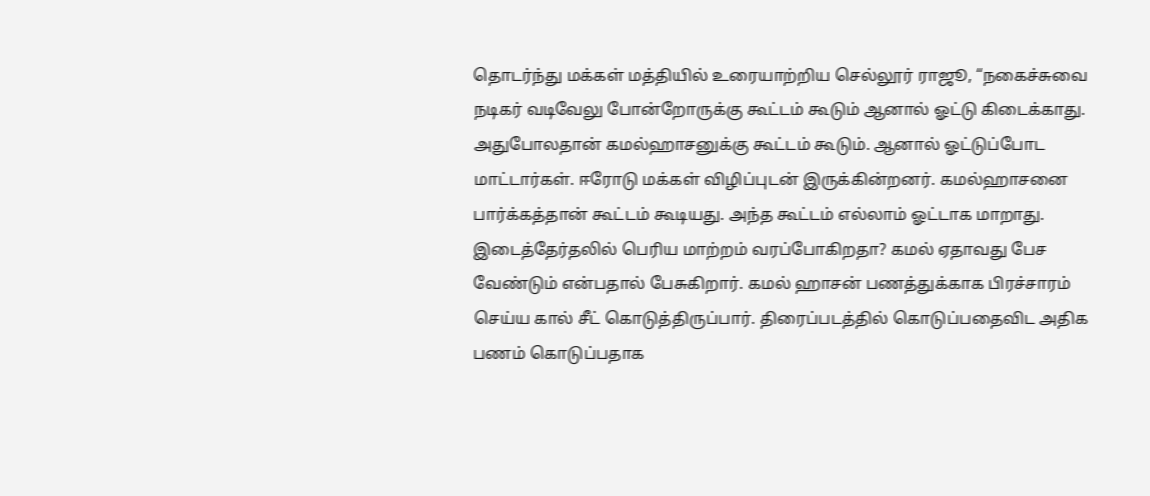தொடர்ந்து மக்கள் மத்தியில் உரையாற்றிய செல்லூர் ராஜூ, “நகைச்சுவை நடிகர் வடிவேலு போன்றோருக்கு கூட்டம் கூடும் ஆனால் ஓட்டு கிடைக்காது. அதுபோலதான் கமல்ஹாசனுக்கு கூட்டம் கூடும். ஆனால் ஓட்டுப்போட மாட்டார்கள். ஈரோடு மக்கள் விழிப்புடன் இருக்கின்றனர். கமல்ஹாசனை பார்க்கத்தான் கூட்டம் கூடியது. அந்த கூட்டம் எல்லாம் ஓட்டாக மாறாது. இடைத்தேர்தலில் பெரிய மாற்றம் வரப்போகிறதா? கமல் ஏதாவது பேச வேண்டும் என்பதால் பேசுகிறார். கமல் ஹாசன் பணத்துக்காக பிரச்சாரம் செய்ய கால் சீட் கொடுத்திருப்பார். திரைப்படத்தில் கொடுப்பதைவிட அதிக பணம் கொடுப்பதாக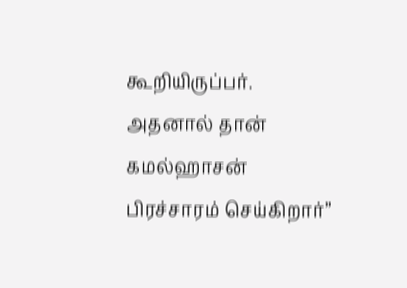கூறியிருப்பர். அதனால் தான் கமல்ஹாசன் பிரச்சாரம் செய்கிறார்”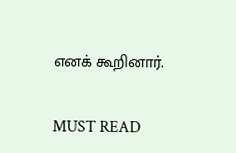எனக் கூறினார்.

MUST READ